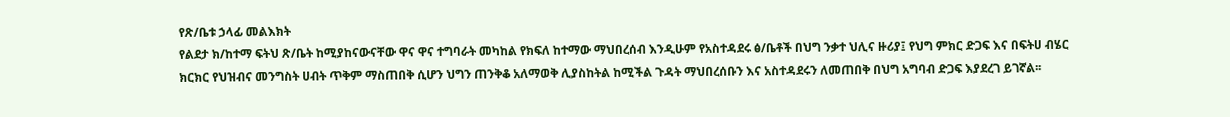የጽ/ቤቱ ኃላፊ መልእክት
የልደታ ክ/ከተማ ፍትህ ጽ/ቤት ከሚያከናውናቸው ዋና ዋና ተግባራት መካከል የክፍለ ከተማው ማህበረሰብ እንዲሁም የአስተዳደሩ ፅ/ቤቶች በህግ ንቃተ ህሊና ዙሪያ፤ የህግ ምክር ድጋፍ እና በፍትሀ ብሄር ክርክር የህዝብና መንግስት ሀብት ጥቅም ማስጠበቅ ሲሆን ህግን ጠንቅቆ አለማወቅ ሊያስከትል ከሚችል ጉዳት ማህበረሰቡን እና አስተዳደሩን ለመጠበቅ በህግ አግባብ ድጋፍ እያደረገ ይገኛል፡፡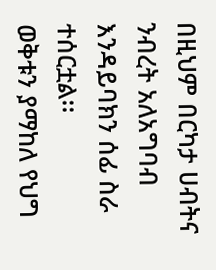በዚህም በርካታ ሀብትና ንብረት አለአግባብ እንዳይባክን ሰፊ ስራ ተሰርቷል፡፡
ወቅቱን ያማከለ የህግ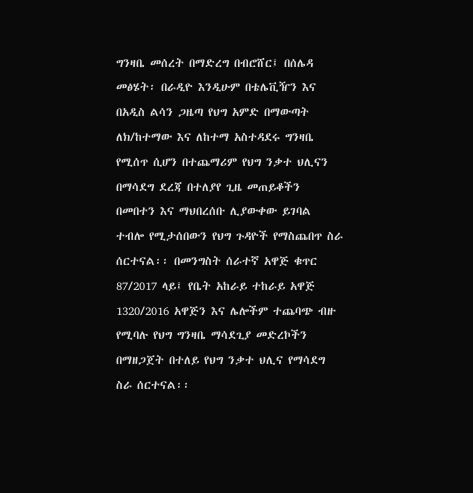ግንዛቤ መሰረት በማድረግ በብሮሸር፤ በሰሌዳ መፅሄት፡ በራዲዮ እንዲሁም በቴሌቪዥን እና በአዲስ ልሳን ጋዜጣ የህግ አምድ በማውጣት ለክ/ከተማው እና ለከተማ አስተዳደሩ ግንዛቤ የሚሰጥ ሲሆን በተጨማሪም የህግ ንቃተ ህሊናን በማሳደግ ደረጃ በተለያየ ጊዜ መጠይቆችን በመበተን እና ማህበረሰቡ ሊያውቀው ይገባል ተብሎ የሚታሰበውን የህግ ጉዳዮች የማስጨበጥ ስራ ሰርተናል፡፡ በመንግስት ሰራተኛ አዋጅ ቁጥር 87/2017 ላይ፤ የቤት አከራይ ተከራይ አዋጅ 1320/2016 አዋጅን እና ሌሎችም ተጨባጭ ብዙ የሚባሉ የህግ ግንዛቤ ማሳደጊያ መድረኮችን በማዘጋጀት በተለይ የህግ ንቃተ ህሊና የማሳደግ ስራ ሰርተናል፡፡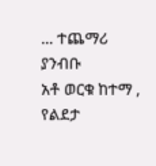... ተጨማሪ ያንብቡ
አቶ ወርቁ ከተማ , የልደታ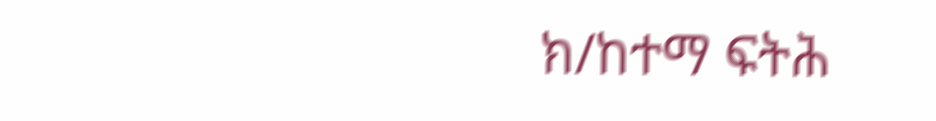ክ/ከተማ ፍትሕ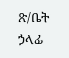ጽ/ቤት ኃላፊ